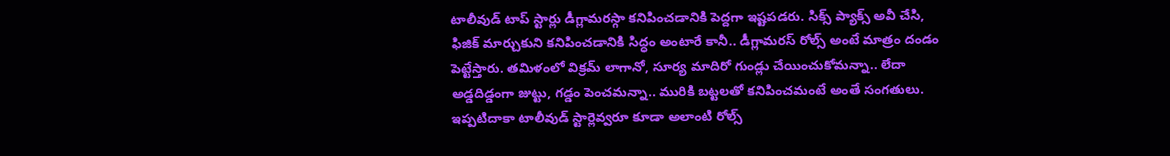టాలీవుడ్ టాప్ స్టార్లు డీగ్లామరస్గా కనిపించడానికి పెద్దగా ఇష్టపడరు. సిక్స్ ప్యాక్స్ అవీ చేసి, ఫిజిక్ మార్చుకుని కనిపించడానికి సిద్ధం అంటారే కానీ.. డీగ్లామరస్ రోల్స్ అంటే మాత్రం దండం పెట్టేస్తారు. తమిళంలో విక్రమ్ లాగానో, సూర్య మాదిరో గుండ్లు చేయించుకోమన్నా.. లేదా అడ్డదిడ్డంగా జుట్టు, గడ్డం పెంచమన్నా.. మురికి బట్టలతో కనిపించమంటే అంతే సంగతులు. ఇప్పటిదాకా టాలీవుడ్ స్టార్లెవ్వరూ కూడా అలాంటి రోల్స్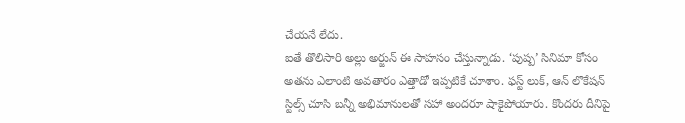చేయనే లేదు.
ఐతే తొలిసారి అల్లు అర్జున్ ఈ సాహసం చేస్తున్నాడు. ‘పుష్ప’ సినిమా కోసం అతను ఎలాంటి అవతారం ఎత్తాడో ఇప్పటికే చూశాం. ఫస్ట్ లుక్, ఆన్ లొకేషన్ స్టిల్స్ చూసి బన్నీ అభిమానులతో సహా అందరూ షాకైపోయారు. కొందరు దీనిపై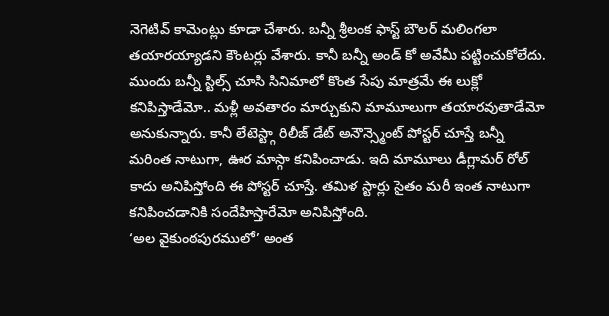నెగెటివ్ కామెంట్లు కూడా చేశారు. బన్నీ శ్రీలంక ఫాస్ట్ బౌలర్ మలింగలా తయారయ్యాడని కౌంటర్లు వేశారు. కానీ బన్నీ అండ్ కో అవేమీ పట్టించుకోలేదు.
ముందు బన్నీ స్టిల్స్ చూసి సినిమాలో కొంత సేపు మాత్రమే ఈ లుక్లో కనిపిస్తాడేమో.. మళ్లీ అవతారం మార్చుకుని మామూలుగా తయారవుతాడేమో అనుకున్నారు. కానీ లేటెస్ట్గా రిలీజ్ డేట్ అనౌన్స్మెంట్ పోస్టర్ చూస్తే బన్నీ మరింత నాటుగా, ఊర మాస్గా కనిపించాడు. ఇది మామూలు డీగ్లామర్ రోల్ కాదు అనిపిస్తోంది ఈ పోస్టర్ చూస్తే. తమిళ స్టార్లు సైతం మరీ ఇంత నాటుగా కనిపించడానికి సందేహిస్తారేమో అనిపిస్తోంది.
‘అల వైకుంఠపురములో’ అంత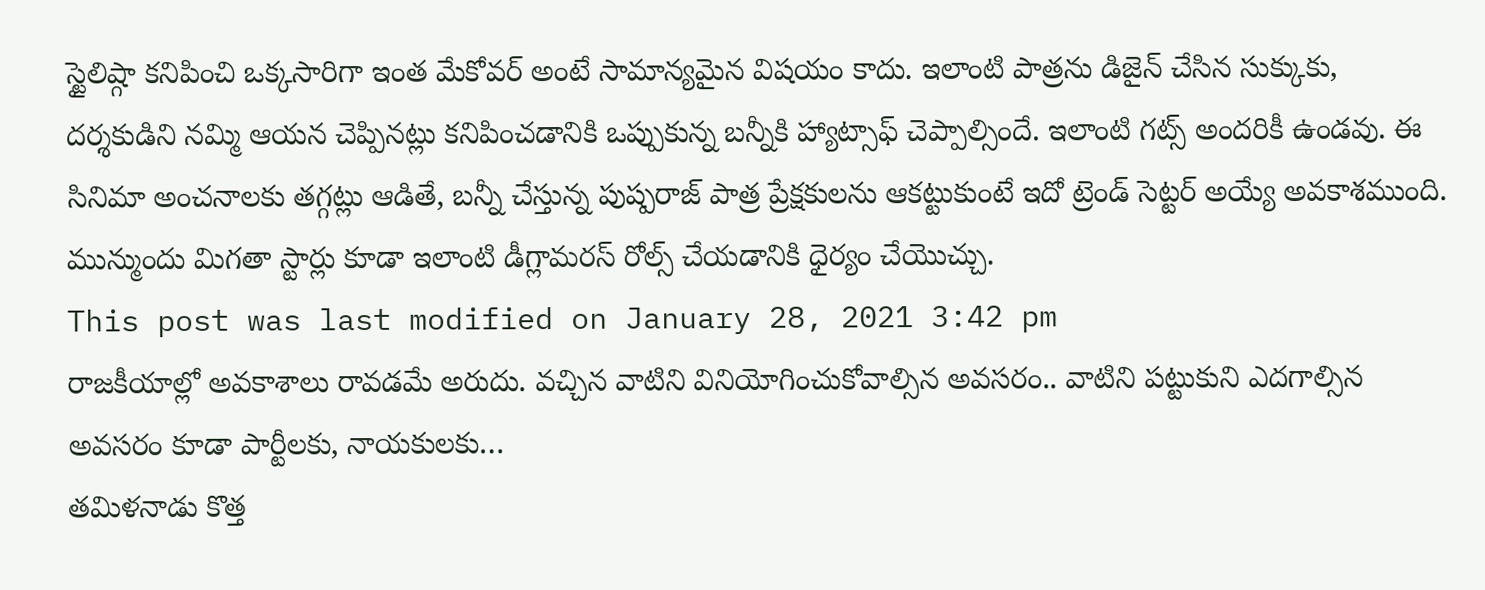స్టైలిష్గా కనిపించి ఒక్కసారిగా ఇంత మేకోవర్ అంటే సామాన్యమైన విషయం కాదు. ఇలాంటి పాత్రను డిజైన్ చేసిన సుక్కుకు, దర్శకుడిని నమ్మి ఆయన చెప్పినట్లు కనిపించడానికి ఒప్పుకున్న బన్నీకి హ్యాట్సాఫ్ చెప్పాల్సిందే. ఇలాంటి గట్స్ అందరికీ ఉండవు. ఈ సినిమా అంచనాలకు తగ్గట్లు ఆడితే, బన్నీ చేస్తున్న పుష్పరాజ్ పాత్ర ప్రేక్షకులను ఆకట్టుకుంటే ఇదో ట్రెండ్ సెట్టర్ అయ్యే అవకాశముంది. మున్ముందు మిగతా స్టార్లు కూడా ఇలాంటి డీగ్లామరస్ రోల్స్ చేయడానికి ధైర్యం చేయొచ్చు.
This post was last modified on January 28, 2021 3:42 pm
రాజకీయాల్లో అవకాశాలు రావడమే అరుదు. వచ్చిన వాటిని వినియోగించుకోవాల్సిన అవసరం.. వాటిని పట్టుకుని ఎదగాల్సిన అవసరం కూడా పార్టీలకు, నాయకులకు…
తమిళనాడు కొత్త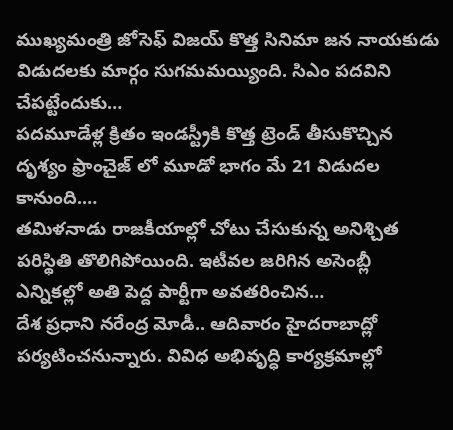ముఖ్యమంత్రి జోసెఫ్ విజయ్ కొత్త సినిమా జన నాయకుడు విడుదలకు మార్గం సుగమమయ్యింది. సిఎం పదవిని చేపట్టేందుకు…
పదమూడేళ్ల క్రితం ఇండస్ట్రీకి కొత్త ట్రెండ్ తీసుకొచ్చిన దృశ్యం ఫ్రాంచైజ్ లో మూడో భాగం మే 21 విడుదల కానుంది.…
తమిళనాడు రాజకీయాల్లో చోటు చేసుకున్న అనిశ్చిత పరిస్థితి తొలిగిపోయింది. ఇటీవల జరిగిన అసెంబ్లీ ఎన్నికల్లో అతి పెద్ద పార్టీగా అవతరించిన…
దేశ ప్రధాని నరేంద్ర మోడీ.. ఆదివారం హైదరాబాద్లో పర్యటించనున్నారు. వివిధ అభివృద్ధి కార్యక్రమాల్లో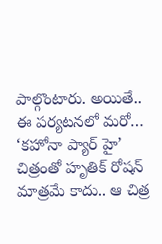పాల్గొంటారు. అయితే.. ఈ పర్యటనలో మరో…
‘కహోనా ప్యార్ హై’ చిత్రంతో హృతిక్ రోషన్ మాత్రమే కాదు.. ఆ చిత్ర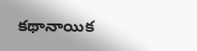కథానాయిక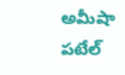అమీషా పటేల్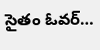సైతం ఓవర్…